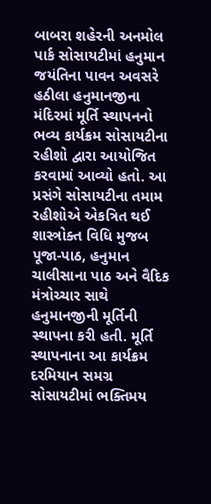બાબરા શહેરની અનમોલ પાર્ક સોસાયટીમાં હનુમાન જયંતિના પાવન અવસરે હઠીલા હનુમાનજીના મંદિરમાં મૂર્તિ સ્થાપનનો ભવ્ય કાર્યક્રમ સોસાયટીના રહીશો દ્વારા આયોજિત કરવામાં આવ્યો હતો. આ પ્રસંગે સોસાયટીના તમામ રહીશોએ એકત્રિત થઈ શાસ્ત્રોક્ત વિધિ મુજબ પૂજા-પાઠ, હનુમાન ચાલીસાના પાઠ અને વૈદિક મંત્રોચ્ચાર સાથે હનુમાનજીની મૂર્તિની સ્થાપના કરી હતી. મૂર્તિ સ્થાપનાના આ કાર્યક્રમ દરમિયાન સમગ્ર સોસાયટીમાં ભક્તિમય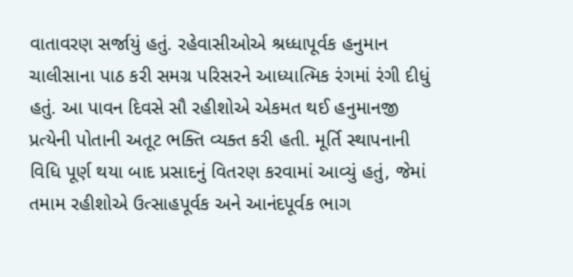વાતાવરણ સર્જાયું હતું. રહેવાસીઓએ શ્રધ્ધાપૂર્વક હનુમાન ચાલીસાના પાઠ કરી સમગ્ર પરિસરને આધ્યાત્મિક રંગમાં રંગી દીધું હતું. આ પાવન દિવસે સૌ રહીશોએ એકમત થઈ હનુમાનજી પ્રત્યેની પોતાની અતૂટ ભક્તિ વ્યક્ત કરી હતી. મૂર્તિ સ્થાપનાની વિધિ પૂર્ણ થયા બાદ પ્રસાદનું વિતરણ કરવામાં આવ્યું હતું, જેમાં તમામ રહીશોએ ઉત્સાહપૂર્વક અને આનંદપૂર્વક ભાગ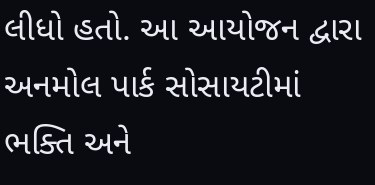લીધો હતો. આ આયોજન દ્વારા અનમોલ પાર્ક સોસાયટીમાં ભક્તિ અને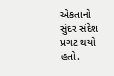એકતાનો સુંદર સંદેશ પ્રગટ થયો હતો.